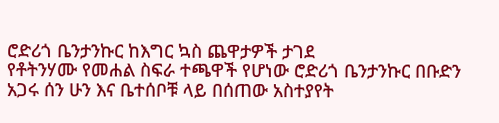ሮድሪጎ ቤንታንኩር ከእግር ኳስ ጨዋታዎች ታገደ
የቶትንሃሙ የመሐል ስፍራ ተጫዋች የሆነው ሮድሪጎ ቤንታንኩር በቡድን አጋሩ ሰን ሁን እና ቤተሰቦቹ ላይ በሰጠው አስተያየት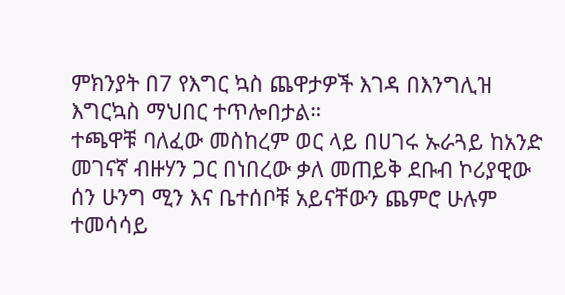ምክንያት በ7 የእግር ኳስ ጨዋታዎች እገዳ በእንግሊዝ እግርኳስ ማህበር ተጥሎበታል።
ተጫዋቹ ባለፈው መስከረም ወር ላይ በሀገሩ ኡራጓይ ከአንድ መገናኛ ብዙሃን ጋር በነበረው ቃለ መጠይቅ ደቡብ ኮሪያዊው ሰን ሁንግ ሚን እና ቤተሰቦቹ አይናቸውን ጨምሮ ሁሉም ተመሳሳይ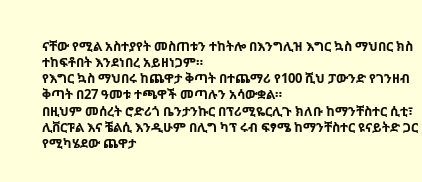ናቸው የሚል አስተያየት መስጠቱን ተከትሎ በእንግሊዝ እግር ኳስ ማህበር ክስ ተከፍቶበት እንደነበረ አይዘነጋም።
የእግር ኳስ ማህበሩ ከጨዋታ ቅጣት በተጨማሪ የ100 ሺህ ፓውንድ የገንዘብ ቅጣት በ27 ዓመቱ ተጫዋች መጣሉን አሳውቋል።
በዚህም መሰረት ሮድሪጎ ቤንታንኩር በፕሪሚዬርሊጉ ክለቡ ከማንቸስተር ሲቲ፣ ሊቨርፑል እና ቼልሲ እንዲሁም በሊግ ካፕ ሩብ ፍፃሜ ከማንቸስተር ዩናይትድ ጋር የሚካሄደው ጨዋታ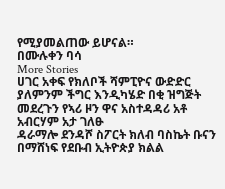የሚያመልጠው ይሆናል።
በሙሉቀን ባሳ
More Stories
ሀገር አቀፍ የክለቦች ሻምፒዮና ውድድር ያለምንም ችግር እንዲካሄድ በቂ ዝግጅት መደረጉን የኣሪ ዞን ዋና አስተዳዳሪ አቶ አብርሃም አታ ገለፁ
ዳራማሎ ደንዳሾ ስፖርት ክለብ ባስኬት ቡናን በማሸነፍ የደቡብ ኢትዮጵያ ክልል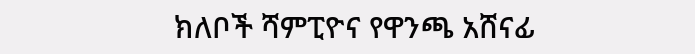ክለቦች ሻምፒዮና የዋንጫ አሸናፊ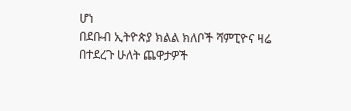ሆነ
በደቡብ ኢትዮጵያ ክልል ክለቦች ሻምፒዮና ዛሬ በተደረጉ ሁለት ጨዋታዎች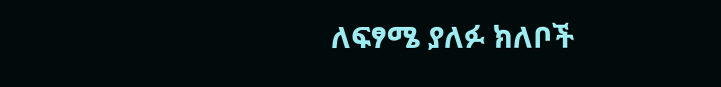ለፍፃሜ ያለፉ ክለቦች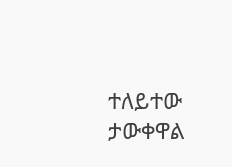ተለይተው ታውቀዋል